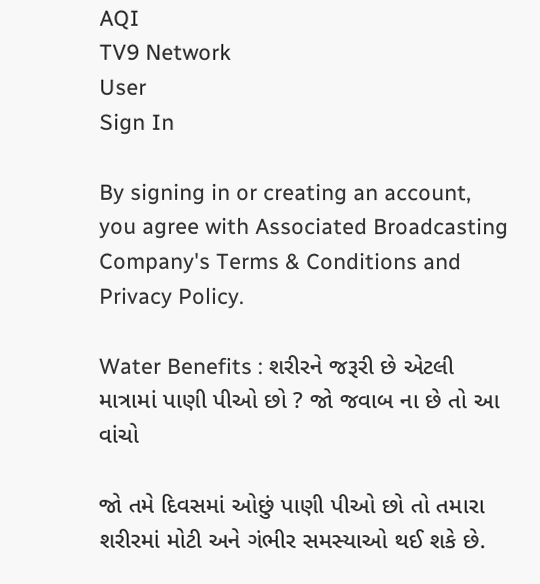AQI
TV9 Network
User
Sign In

By signing in or creating an account, you agree with Associated Broadcasting Company's Terms & Conditions and Privacy Policy.

Water Benefits : શરીરને જરૂરી છે એટલી માત્રામાં પાણી પીઓ છો ? જો જવાબ ના છે તો આ વાંચો

જો તમે દિવસમાં ઓછું પાણી પીઓ છો તો તમારા શરીરમાં મોટી અને ગંભીર સમસ્યાઓ થઈ શકે છે.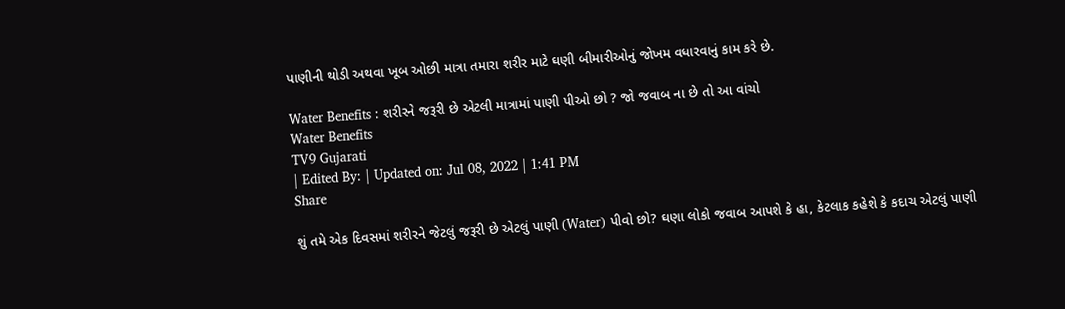પાણીની થોડી અથવા ખૂબ ઓછી માત્રા તમારા શરીર માટે ઘણી બીમારીઓનું જોખમ વધારવાનું કામ કરે છે.

Water Benefits : શરીરને જરૂરી છે એટલી માત્રામાં પાણી પીઓ છો ? જો જવાબ ના છે તો આ વાંચો
Water Benefits
TV9 Gujarati
| Edited By: | Updated on: Jul 08, 2022 | 1:41 PM
Share

શું તમે એક દિવસમાં શરીરને જેટલું જરૂરી છે એટલું પાણી (Water) પીવો છો? ઘણા લોકો જવાબ આપશે કે હા, કેટલાક કહેશે કે કદાચ એટલું પાણી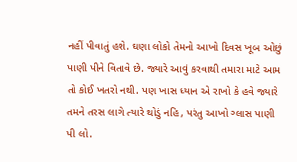નહીં પીવાતું હશે. ઘણા લોકો તેમનો આખો દિવસ ખૂબ ઓછું પાણી પીને વિતાવે છે. જ્યારે આવું કરવાથી તમારા માટે આમ તો કોઈ ખતરો નથી. પણ ખાસ ધ્યાન એ રાખો કે હવે જ્યારે તમને તરસ લાગે ત્યારે થોડું નહિ, પરંતુ આખો ગ્લાસ પાણી પી લો.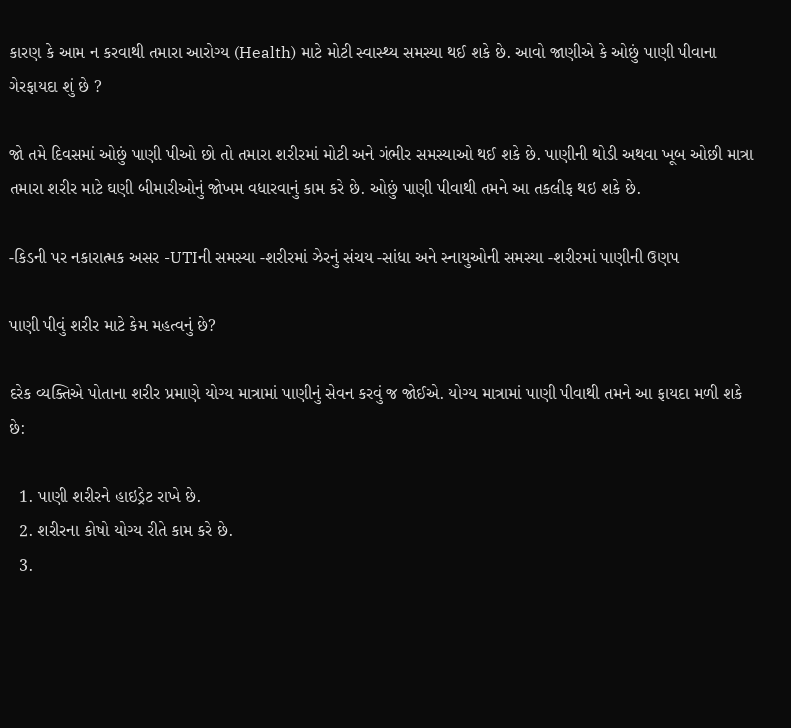કારણ કે આમ ન કરવાથી તમારા આરોગ્ય (Health) માટે મોટી સ્વાસ્થ્ય સમસ્યા થઈ શકે છે. આવો જાણીએ કે ઓછું પાણી પીવાના ગેરફાયદા શું છે ?

જો તમે દિવસમાં ઓછું પાણી પીઓ છો તો તમારા શરીરમાં મોટી અને ગંભીર સમસ્યાઓ થઈ શકે છે. પાણીની થોડી અથવા ખૂબ ઓછી માત્રા તમારા શરીર માટે ઘણી બીમારીઓનું જોખમ વધારવાનું કામ કરે છે. ઓછું પાણી પીવાથી તમને આ તકલીફ થઇ શકે છે.

-કિડની પર નકારાત્મક અસર -UTIની સમસ્યા -શરીરમાં ઝેરનું સંચય -સાંધા અને સ્નાયુઓની સમસ્યા -શરીરમાં પાણીની ઉણપ

પાણી પીવું શરીર માટે કેમ મહત્વનું છે?

દરેક વ્યક્તિએ પોતાના શરીર પ્રમાણે યોગ્ય માત્રામાં પાણીનું સેવન કરવું જ જોઈએ. યોગ્ય માત્રામાં પાણી પીવાથી તમને આ ફાયદા મળી શકે છે:

  1. પાણી શરીરને હાઇડ્રેટ રાખે છે.
  2. શરીરના કોષો યોગ્ય રીતે કામ કરે છે.
  3.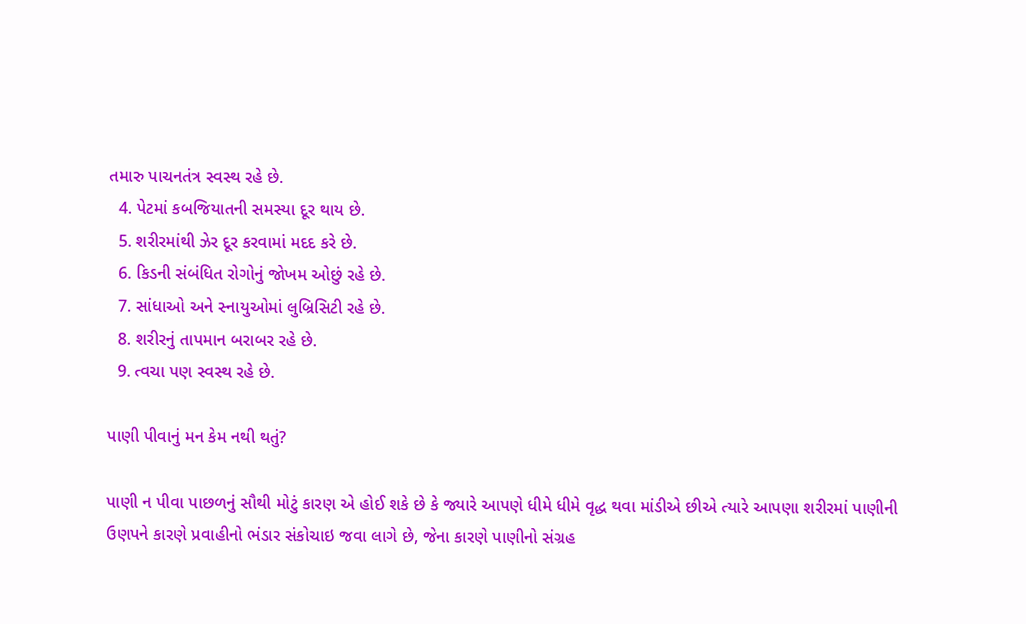તમારુ પાચનતંત્ર સ્વસ્થ રહે છે.
  4. પેટમાં કબજિયાતની સમસ્યા દૂર થાય છે.
  5. શરીરમાંથી ઝેર દૂર કરવામાં મદદ કરે છે.
  6. કિડની સંબંધિત રોગોનું જોખમ ઓછું રહે છે.
  7. સાંધાઓ અને સ્નાયુઓમાં લુબ્રિસિટી રહે છે.
  8. શરીરનું તાપમાન બરાબર રહે છે.
  9. ત્વચા પણ સ્વસ્થ રહે છે.

પાણી પીવાનું મન કેમ નથી થતું?

પાણી ન પીવા પાછળનું સૌથી મોટું કારણ એ હોઈ શકે છે કે જ્યારે આપણે ધીમે ધીમે વૃદ્ધ થવા માંડીએ છીએ ત્યારે આપણા શરીરમાં પાણીની ઉણપને કારણે પ્રવાહીનો ભંડાર સંકોચાઇ જવા લાગે છે, જેના કારણે પાણીનો સંગ્રહ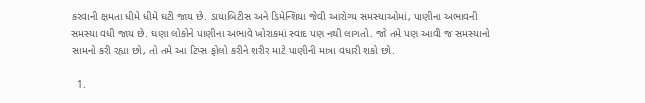કરવાની ક્ષમતા ધીમે ધીમે ઘટી જાય છે. ડાયાબિટીસ અને ડિમેન્શિયા જેવી આરોગ્ય સમસ્યાઓમાં, પાણીના અભાવની સમસ્યા વધી જાય છે. ઘણા લોકોને પાણીના અભાવે ખોરાકમાં સ્વાદ પણ નથી લાગતો. જો તમે પણ આવી જ સમસ્યાનો સામનો કરી રહ્યા છો, તો તમે આ ટિપ્સ ફોલો કરીને શરીર માટે પાણીની માત્રા વધારી શકો છો.

  1.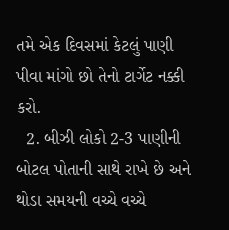તમે એક દિવસમાં કેટલું પાણી પીવા માંગો છો તેનો ટાર્ગેટ નક્કી કરો.
  2. બીઝી લોકો 2-3 પાણીની બોટલ પોતાની સાથે રાખે છે અને થોડા સમયની વચ્ચે વચ્ચે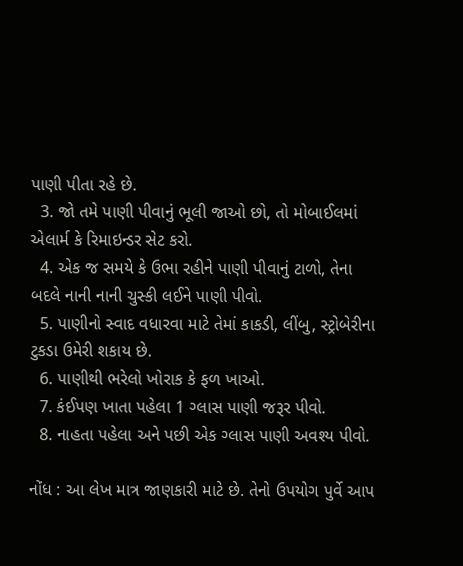પાણી પીતા રહે છે.
  3. જો તમે પાણી પીવાનું ભૂલી જાઓ છો, તો મોબાઈલમાં એલાર્મ કે રિમાઇન્ડર સેટ કરો.
  4. એક જ સમયે કે ઉભા રહીને પાણી પીવાનું ટાળો, તેના બદલે નાની નાની ચુસ્કી લઈને પાણી પીવો.
  5. પાણીનો સ્વાદ વધારવા માટે તેમાં કાકડી, લીંબુ, સ્ટ્રોબેરીના ટુકડા ઉમેરી શકાય છે.
  6. પાણીથી ભરેલો ખોરાક કે ફળ ખાઓ.
  7. કંઈપણ ખાતા પહેલા 1 ગ્લાસ પાણી જરૂર પીવો.
  8. નાહતા પહેલા અને પછી એક ગ્લાસ પાણી અવશ્ય પીવો.

નોંધ : આ લેખ માત્ર જાણકારી માટે છે. તેનો ઉપયોગ પુર્વે આપ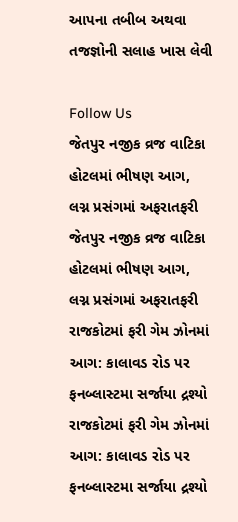આપના તબીબ અથવા તજજ્ઞોની સલાહ ખાસ લેવી

Follow Us
જેતપુર નજીક વ્રજ વાટિકા હોટલમાં ભીષણ આગ, લગ્ન પ્રસંગમાં અફરાતફરી
જેતપુર નજીક વ્રજ વાટિકા હોટલમાં ભીષણ આગ, લગ્ન પ્રસંગમાં અફરાતફરી
રાજકોટમાં ફરી ગેમ ઝોનમાં આગ: કાલાવડ રોડ પર ફનબ્લાસ્ટમા સર્જાયા દ્રશ્યો
રાજકોટમાં ફરી ગેમ ઝોનમાં આગ: કાલાવડ રોડ પર ફનબ્લાસ્ટમા સર્જાયા દ્રશ્યો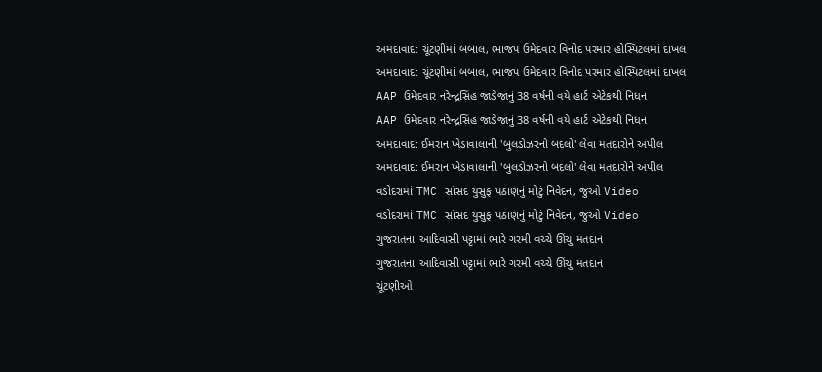અમદાવાદ: ચૂંટણીમાં બબાલ, ભાજપ ઉમેદવાર વિનોદ પરમાર હોસ્પિટલમાં દાખલ
અમદાવાદ: ચૂંટણીમાં બબાલ, ભાજપ ઉમેદવાર વિનોદ પરમાર હોસ્પિટલમાં દાખલ
AAP ઉમેદવાર નરેન્દ્રસિંહ જાડેજાનું 38 વર્ષની વયે હાર્ટ એટેકથી નિધન
AAP ઉમેદવાર નરેન્દ્રસિંહ જાડેજાનું 38 વર્ષની વયે હાર્ટ એટેકથી નિધન
અમદાવાદ: ઈમરાન ખેડાવાલાની 'બુલડોઝરનો બદલો' લેવા મતદારોને અપીલ
અમદાવાદ: ઈમરાન ખેડાવાલાની 'બુલડોઝરનો બદલો' લેવા મતદારોને અપીલ
વડોદરામાં TMC સાંસદ યુસુફ પઠાણનું મોટું નિવેદન, જુઓ Video
વડોદરામાં TMC સાંસદ યુસુફ પઠાણનું મોટું નિવેદન, જુઓ Video
ગુજરાતના આદિવાસી પટ્ટામાં ભારે ગરમી વચ્ચે ઊંચુ મતદાન
ગુજરાતના આદિવાસી પટ્ટામાં ભારે ગરમી વચ્ચે ઊંચુ મતદાન
ચૂંટણીઓ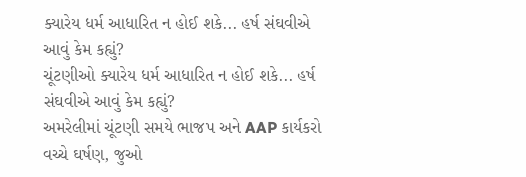ક્યારેય ધર્મ આધારિત ન હોઈ શકે... હર્ષ સંઘવીએ આવું કેમ કહ્યું?
ચૂંટણીઓ ક્યારેય ધર્મ આધારિત ન હોઈ શકે... હર્ષ સંઘવીએ આવું કેમ કહ્યું?
અમરેલીમાં ચૂંટણી સમયે ભાજપ અને AAP કાર્યકરો વચ્ચે ઘર્ષણ, જુઓ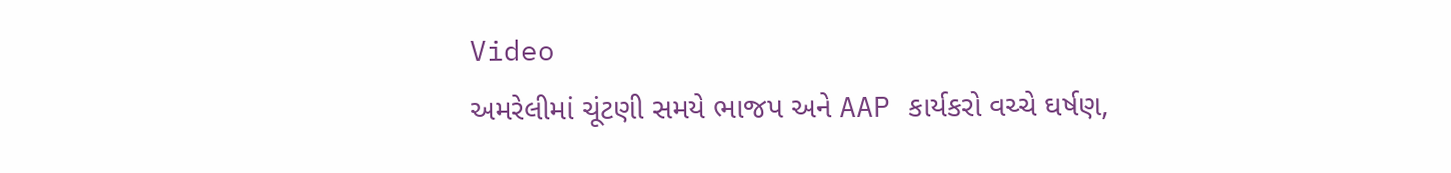Video
અમરેલીમાં ચૂંટણી સમયે ભાજપ અને AAP કાર્યકરો વચ્ચે ઘર્ષણ,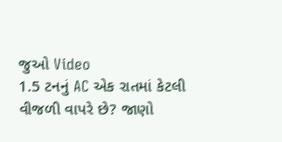જુઓ Video
1.5 ટનનું AC એક રાતમાં કેટલી વીજળી વાપરે છે? જાણો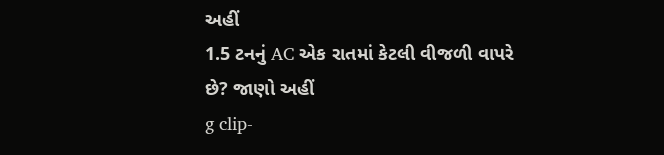અહીં
1.5 ટનનું AC એક રાતમાં કેટલી વીજળી વાપરે છે? જાણો અહીં
g clip-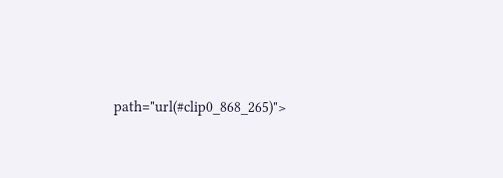path="url(#clip0_868_265)">